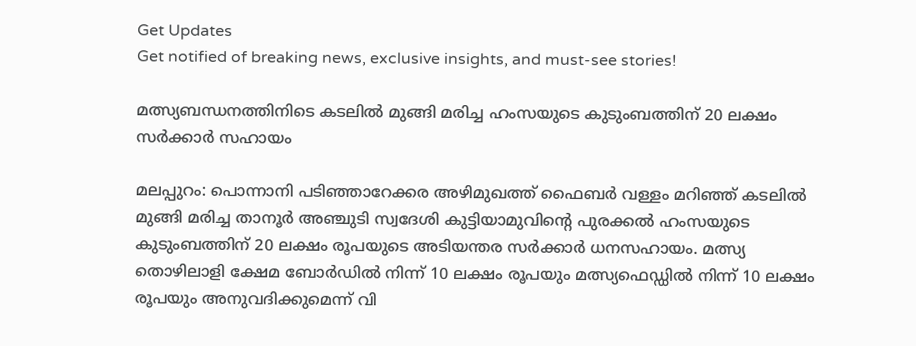Get Updates
Get notified of breaking news, exclusive insights, and must-see stories!

മത്സ്യബന്ധനത്തിനിടെ കടലില്‍ മുങ്ങി മരിച്ച ഹംസയുടെ കുടുംബത്തിന് 20 ലക്ഷം സര്‍ക്കാര്‍ സഹായം

മലപ്പുറം: പൊന്നാനി പടിഞ്ഞാറേക്കര അഴിമുഖത്ത് ഫൈബര്‍ വള്ളം മറിഞ്ഞ് കടലില്‍ മുങ്ങി മരിച്ച താനൂര്‍ അഞ്ചുടി സ്വദേശി കുട്ടിയാമുവിന്റെ പുരക്കല്‍ ഹംസയുടെ കുടുംബത്തിന് 20 ലക്ഷം രൂപയുടെ അടിയന്തര സര്‍ക്കാര്‍ ധനസഹായം. മത്സ്യ തൊഴിലാളി ക്ഷേമ ബോര്‍ഡില്‍ നിന്ന് 10 ലക്ഷം രൂപയും മത്സ്യഫെഡ്ഡില്‍ നിന്ന് 10 ലക്ഷം രൂപയും അനുവദിക്കുമെന്ന് വി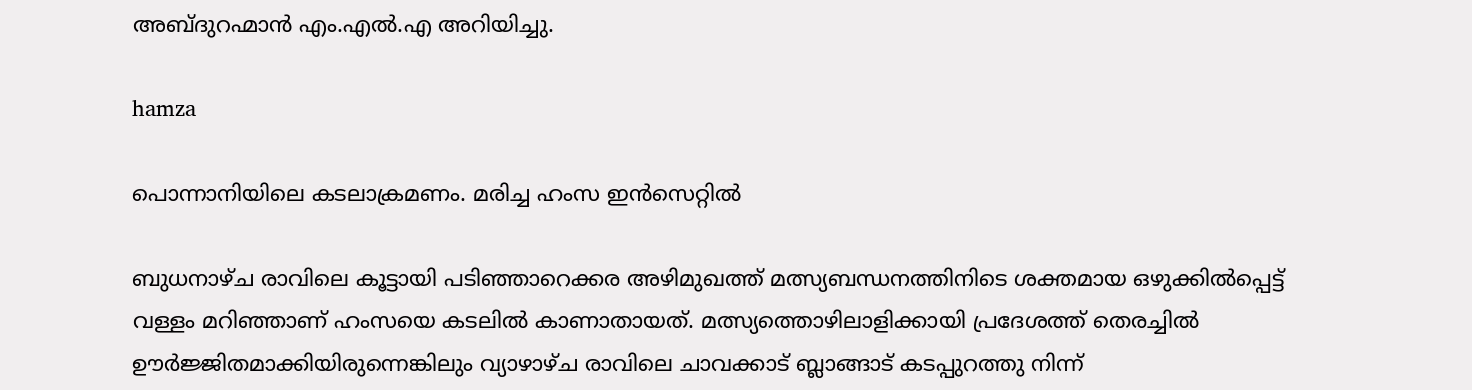അബ്ദുറഹ്മാന്‍ എം.എല്‍.എ അറിയിച്ചു.

hamza

പൊന്നാനിയിലെ കടലാക്രമണം. മരിച്ച ഹംസ ഇന്‍സെറ്റില്‍

ബുധനാഴ്ച രാവിലെ കൂട്ടായി പടിഞ്ഞാറെക്കര അഴിമുഖത്ത് മത്സ്യബന്ധനത്തിനിടെ ശക്തമായ ഒഴുക്കില്‍പ്പെട്ട് വള്ളം മറിഞ്ഞാണ് ഹംസയെ കടലില്‍ കാണാതായത്. മത്സ്യത്തൊഴിലാളിക്കായി പ്രദേശത്ത് തെരച്ചില്‍ ഊര്‍ജ്ജിതമാക്കിയിരുന്നെങ്കിലും വ്യാഴാഴ്ച രാവിലെ ചാവക്കാട് ബ്ലാങ്ങാട് കടപ്പുറത്തു നിന്ന്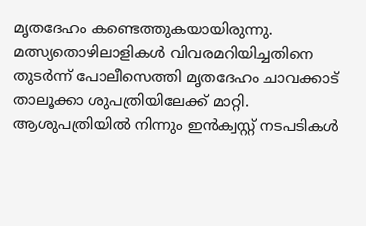മൃതദേഹം കണ്ടെത്തുകയായിരുന്നു. മത്സ്യതൊഴിലാളികള്‍ വിവരമറിയിച്ചതിനെ തുടര്‍ന്ന് പോലീസെത്തി മൃതദേഹം ചാവക്കാട് താലൂക്കാ ശുപത്രിയിലേക്ക് മാറ്റി. ആശുപത്രിയില്‍ നിന്നും ഇന്‍ക്വസ്റ്റ് നടപടികള്‍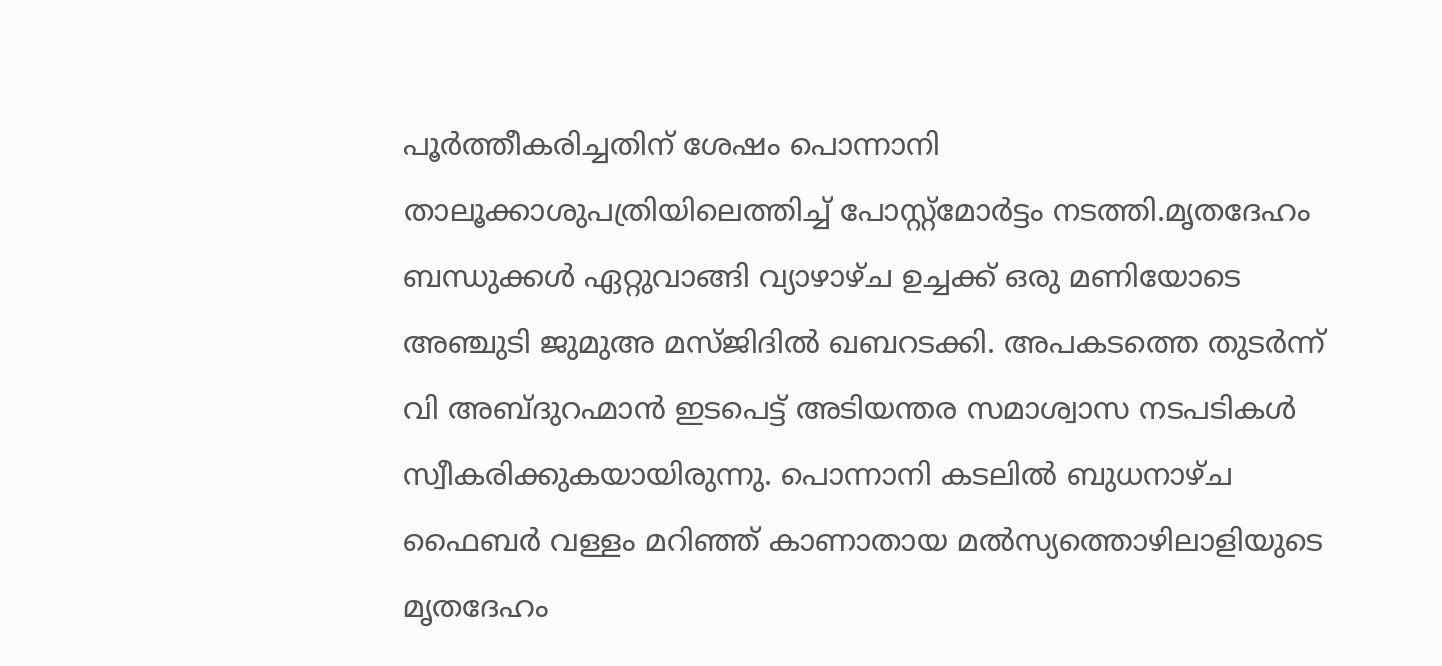പൂര്‍ത്തീകരിച്ചതിന് ശേഷം പൊന്നാനി താലൂക്കാശുപത്രിയിലെത്തിച്ച് പോസ്റ്റ്‌മോര്‍ട്ടം നടത്തി.മൃതദേഹം ബന്ധുക്കള്‍ ഏറ്റുവാങ്ങി വ്യാഴാഴ്ച ഉച്ചക്ക് ഒരു മണിയോടെ അഞ്ചുടി ജുമുഅ മസ്ജിദില്‍ ഖബറടക്കി. അപകടത്തെ തുടര്‍ന്ന് വി അബ്ദുറഹ്മാന്‍ ഇടപെട്ട് അടിയന്തര സമാശ്വാസ നടപടികള്‍ സ്വീകരിക്കുകയായിരുന്നു. പൊന്നാനി കടലില്‍ ബുധനാഴ്ച ഫൈബര്‍ വള്ളം മറിഞ്ഞ് കാണാതായ മല്‍സ്യത്തൊഴിലാളിയുടെ മൃതദേഹം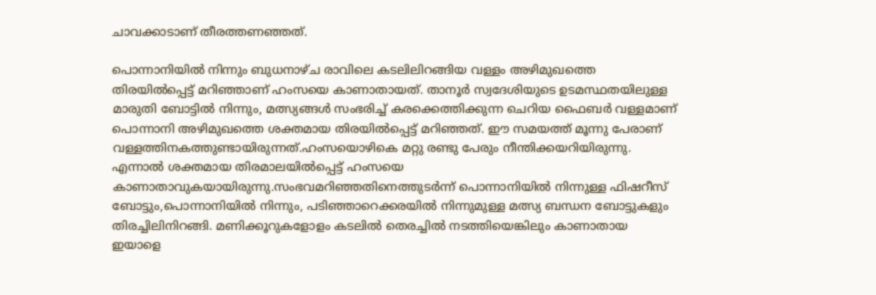ചാവക്കാടാണ് തീരത്തണഞ്ഞത്.

പൊന്നാനിയില്‍ നിന്നും ബുധനാഴ്ച രാവിലെ കടലിലിറങ്ങിയ വള്ളം അഴിമുഖത്തെ തിരയില്‍പ്പെട്ട് മറിഞ്ഞാണ് ഹംസയെ കാണാതായത്. താനൂര്‍ സ്വദേശിയുടെ ഉടമസ്ഥതയിലുള്ള മാരുതി ബോട്ടില്‍ നിന്നും, മത്സ്യങ്ങള്‍ സംഭരിച്ച് കരക്കെത്തിക്കുന്ന ചെറിയ ഫൈബര്‍ വള്ളമാണ് പൊന്നാനി അഴിമുഖത്തെ ശക്തമായ തിരയില്‍പ്പെട്ട് മറിഞ്ഞത്. ഈ സമയത്ത് മൂന്നു പേരാണ് വള്ളത്തിനകത്തുണ്ടായിരുന്നത്.ഹംസയൊഴികെ മറ്റു രണ്ടു പേരും നീന്തിക്കയറിയിരുന്നു. എന്നാല്‍ ശക്തമായ തിരമാലയില്‍പ്പെട്ട് ഹംസയെ കാണാതാവുകയായിരുന്നു.സംഭവമറിഞ്ഞതിനെത്തുടര്‍ന്ന് പൊന്നാനിയില്‍ നിന്നുള്ള ഫിഷറീസ് ബോട്ടും,പൊന്നാനിയില്‍ നിന്നും, പടിഞ്ഞാറെക്കരയില്‍ നിന്നുമുള്ള മത്സ്യ ബന്ധന ബോട്ടുകളും തിരച്ചിലിനിറങ്ങി. മണിക്കൂറുകളോളം കടലില്‍ തെരച്ചില്‍ നടത്തിയെങ്കിലും കാണാതായ ഇയാളെ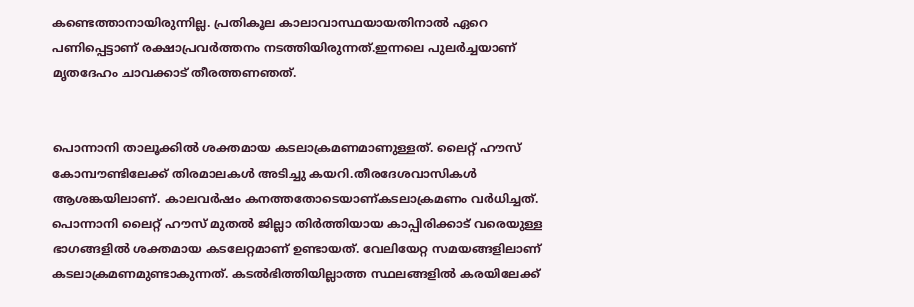കണ്ടെത്താനായിരുന്നില്ല. പ്രതികൂല കാലാവാസ്ഥയായതിനാല്‍ ഏറെ പണിപ്പെട്ടാണ് രക്ഷാപ്രവര്‍ത്തനം നടത്തിയിരുന്നത്.ഇന്നലെ പുലര്‍ച്ചയാണ് മൃതദേഹം ചാവക്കാട് തീരത്തണഞത്.


പൊന്നാനി താലൂക്കില്‍ ശക്തമായ കടലാക്രമണമാണുള്ളത്. ലൈറ്റ് ഹൗസ് കോമ്പൗണ്ടിലേക്ക് തിരമാലകള്‍ അടിച്ചു കയറി.തീരദേശവാസികള്‍ ആശങ്കയിലാണ്. കാലവര്‍ഷം കനത്തതോടെയാണ്കടലാക്രമണം വര്‍ധിച്ചത്. പൊന്നാനി ലൈറ്റ് ഹൗസ് മുതല്‍ ജില്ലാ തിര്‍ത്തിയായ കാപ്പിരിക്കാട് വരെയുള്ള ഭാഗങ്ങളില്‍ ശക്തമായ കടലേറ്റമാണ് ഉണ്ടായത്. വേലിയേറ്റ സമയങ്ങളിലാണ് കടലാക്രമണമുണ്ടാകുന്നത്. കടല്‍ഭിത്തിയില്ലാത്ത സ്ഥലങ്ങളില്‍ കരയിലേക്ക്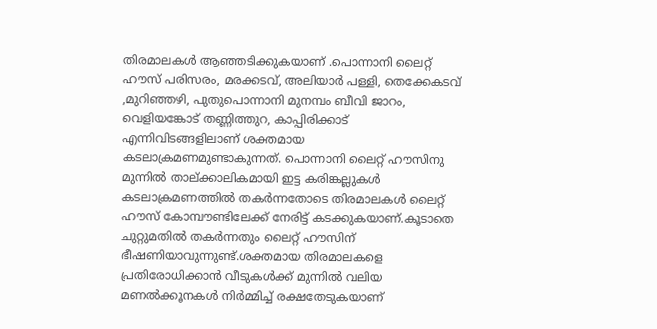തിരമാലകള്‍ ആഞ്ഞടിക്കുകയാണ് .പൊന്നാനി ലൈറ്റ് ഹൗസ് പരിസരം, മരക്കടവ്, അലിയാര്‍ പള്ളി, തെക്കേകടവ് ,മുറിഞ്ഞഴി, പുതുപൊന്നാനി മുനമ്പം ബീവി ജാറം, വെളിയങ്കോട് തണ്ണിത്തുറ, കാപ്പിരിക്കാട് എന്നിവിടങ്ങളിലാണ് ശക്തമായ കടലാക്രമണമുണ്ടാകുന്നത്. പൊന്നാനി ലൈറ്റ് ഹൗസിനു മുന്നില്‍ താല്ക്കാലികമായി ഇട്ട കരിങ്കല്ലുകള്‍ കടലാക്രമണത്തില്‍ തകര്‍ന്നതോടെ തിരമാലകള്‍ ലൈറ്റ് ഹൗസ് കോമ്പൗണ്ടിലേക്ക് നേരിട്ട് കടക്കുകയാണ്.കൂടാതെ ചുറ്റുമതില്‍ തകര്‍ന്നതും ലൈറ്റ് ഹൗസിന് ഭീഷണിയാവുന്നുണ്ട്.ശക്തമായ തിരമാലകളെ പ്രതിരോധിക്കാന്‍ വീടുകള്‍ക്ക് മുന്നില്‍ വലിയ മണല്‍ക്കൂനകള്‍ നിര്‍മ്മിച്ച് രക്ഷതേടുകയാണ്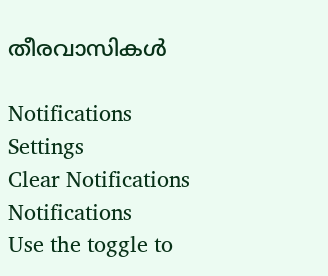തീരവാസികള്‍

Notifications
Settings
Clear Notifications
Notifications
Use the toggle to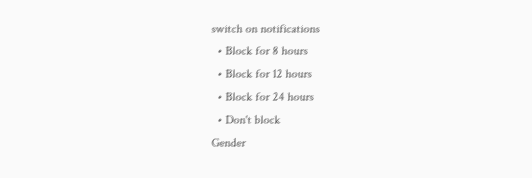switch on notifications
  • Block for 8 hours
  • Block for 12 hours
  • Block for 24 hours
  • Don't block
Gender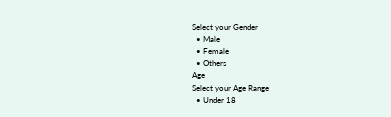Select your Gender
  • Male
  • Female
  • Others
Age
Select your Age Range
  • Under 18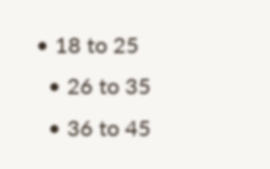• 18 to 25
  • 26 to 35
  • 36 to 45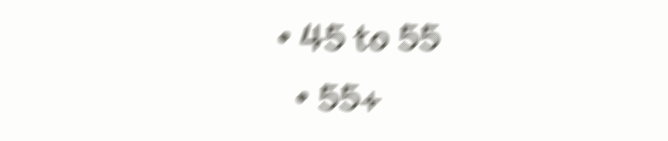• 45 to 55
  • 55+